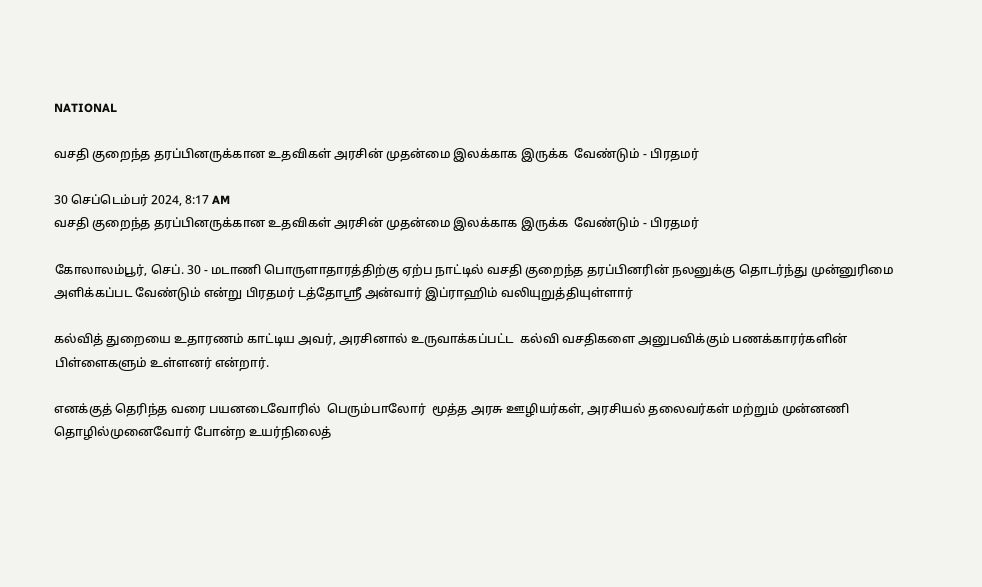NATIONAL

வசதி குறைந்த தரப்பினருக்கான உதவிகள் அரசின் முதன்மை இலக்காக இருக்க  வேண்டும் - பிரதமர்

30 செப்டெம்பர் 2024, 8:17 AM
வசதி குறைந்த தரப்பினருக்கான உதவிகள் அரசின் முதன்மை இலக்காக இருக்க  வேண்டும் - பிரதமர்

கோலாலம்பூர், செப். 30 - மடாணி பொருளாதாரத்திற்கு ஏற்ப நாட்டில் வசதி குறைந்த தரப்பினரின் நலனுக்கு தொடர்ந்து முன்னுரிமை அளிக்கப்பட வேண்டும் என்று பிரதமர் டத்தோஸ்ரீ அன்வார் இப்ராஹிம் வலியுறுத்தியுள்ளார்

கல்வித் துறையை உதாரணம் காட்டிய அவர், அரசினால் உருவாக்கப்பட்ட  கல்வி வசதிகளை அனுபவிக்கும் பணக்காரர்களின் பிள்ளைகளும் உள்ளனர் என்றார்.

எனக்குத் தெரிந்த வரை பயனடைவோரில்  பெரும்பாலோர்  மூத்த அரசு ஊழியர்கள், அரசியல் தலைவர்கள் மற்றும் முன்னணி தொழில்முனைவோர் போன்ற உயர்நிலைத்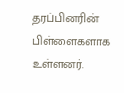தரப்பினரின் பிள்ளைகளாக உள்ளனர்.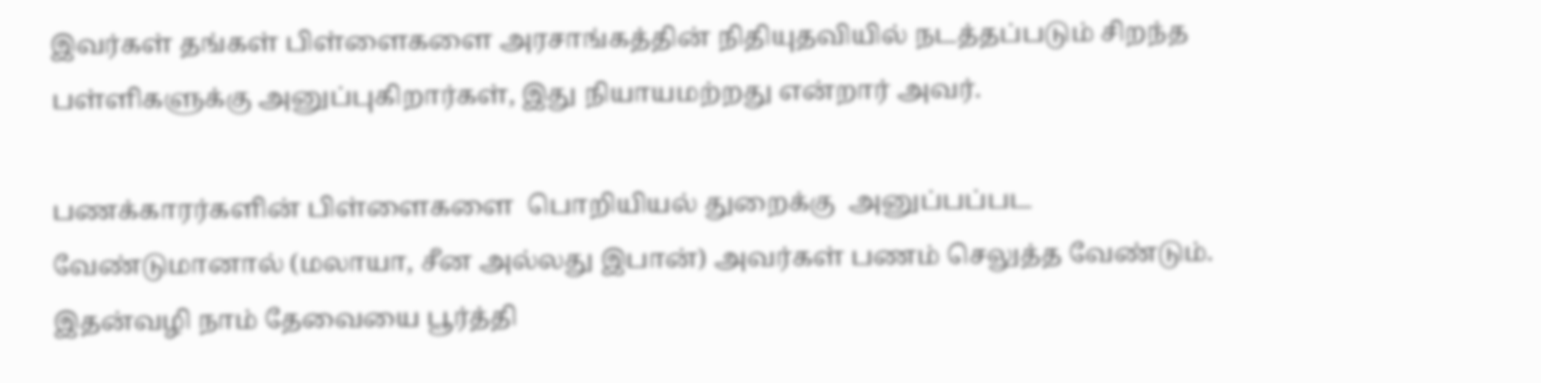இவர்கள் தங்கள் பிள்ளைகளை அரசாங்கத்தின் நிதியுதவியில் நடத்தப்படும் சிறந்த பள்ளிகளுக்கு அனுப்புகிறார்கள், இது நியாயமற்றது என்றார் அவர்.

பணக்காரர்களின் பிள்ளைகளை  பொறியியல் துறைக்கு  அனுப்பப்பட வேண்டுமானால் (மலாயா, சீன அல்லது இபான்) அவர்கள் பணம் செலுத்த வேண்டும். இதன்வழி நாம் தேவையை பூர்த்தி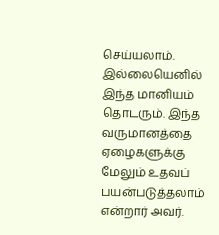செய்யலாம். இல்லையெனில் இந்த மானியம் தொடரும். இந்த வருமானத்தை ஏழைகளுக்கு மேலும் உதவப் பயன்படுத்தலாம் என்றார் அவர்.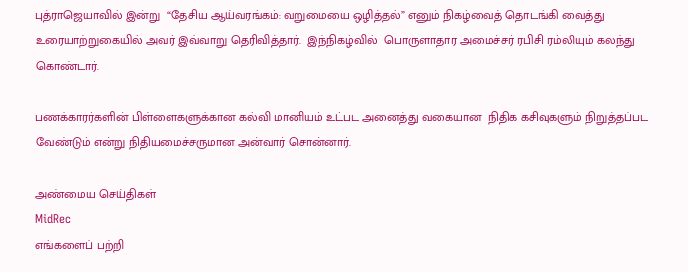புத்ராஜெயாவில் இன்று  “தேசிய ஆய்வரங்கம்: வறுமையை ஒழித்தல்” எனும் நிகழ்வைத் தொடங்கி வைத்து உரையாற்றுகையில் அவர் இவ்வாறு தெரிவித்தார்.  இந்நிகழ்வில்  பொருளாதார அமைச்சர் ரபிசி ரம்லியும் கலந்து கொண்டார்.

பணக்காரர்களின் பிள்ளைகளுக்கான கல்வி மானியம் உட்பட அனைத்து வகையான  நிதிக கசிவுகளும் நிறுத்தப்பட வேண்டும் என்று நிதியமைச்சருமான அன்வார் சொன்னார்.

அண்மைய செய்திகள்
MidRec
எங்களைப் பற்றி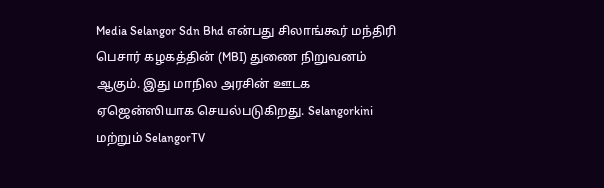Media Selangor Sdn Bhd என்பது சிலாங்கூர் மந்திரி பெசார் கழகத்தின் (MBI) துணை நிறுவனம் ஆகும். இது மாநில அரசின் ஊடக ஏஜென்ஸியாக செயல்படுகிறது. Selangorkini மற்றும் SelangorTV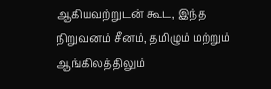ஆகியவற்றுடன் கூட, இந்த நிறுவனம் சீனம், தமிழும் மற்றும் ஆங்கிலத்திலும்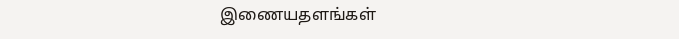இணையதளங்கள்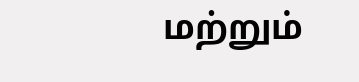மற்றும்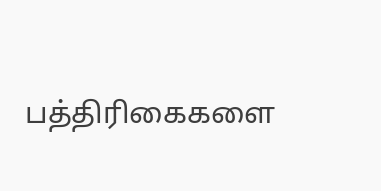பத்திரிகைகளை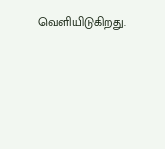வெளியிடுகிறது.